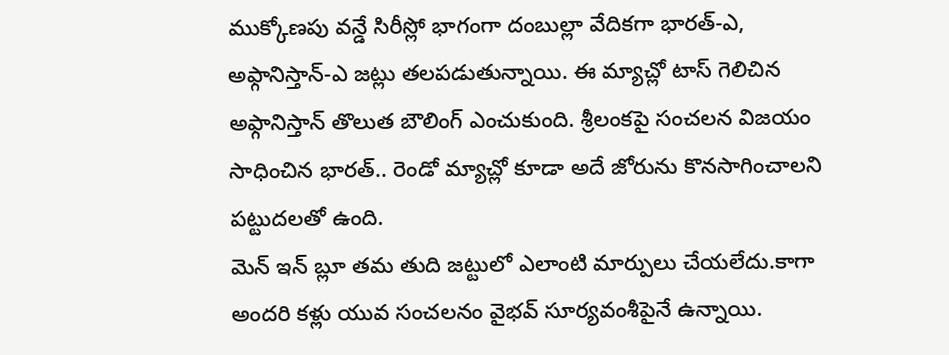ముక్కోణపు వన్డే సిరీస్లో భాగంగా దంబుల్లా వేదికగా భారత్-ఎ, అఫ్గానిస్తాన్-ఎ జట్లు తలపడుతున్నాయి. ఈ మ్యాచ్లో టాస్ గెలిచిన అఫ్గానిస్తాన్ తొలుత బౌలింగ్ ఎంచుకుంది. శ్రీలంకపై సంచలన విజయం సాధించిన భారత్.. రెండో మ్యాచ్లో కూడా అదే జోరును కొనసాగించాలని పట్టుదలతో ఉంది.
మెన్ ఇన్ బ్లూ తమ తుది జట్టులో ఎలాంటి మార్పులు చేయలేదు.కాగా అందరి కళ్లు యువ సంచలనం వైభవ్ సూర్యవంశీపైనే ఉన్నాయి.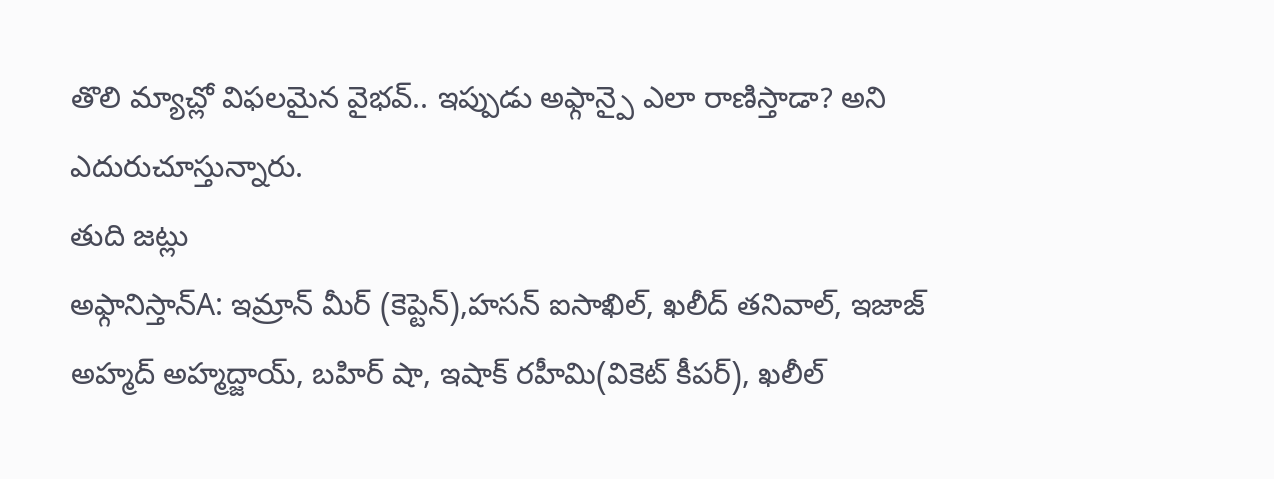తొలి మ్యాచ్లో విఫలమైన వైభవ్.. ఇప్పుడు అఫ్గాన్పై ఎలా రాణిస్తాడా? అని ఎదురుచూస్తున్నారు.
తుది జట్లు
అఫ్గానిస్తాన్A: ఇమ్రాన్ మీర్ (కెప్టెన్),హసన్ ఐసాఖిల్, ఖలీద్ తనివాల్, ఇజాజ్ అహ్మద్ అహ్మద్జాయ్, బహిర్ షా, ఇషాక్ రహీమి(వికెట్ కీపర్), ఖలీల్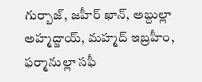గుర్బాజ్, జహీర్ ఖాన్, అబ్దుల్లా అహ్మద్జాయ్, మహ్మద్ ఇబ్రహీం, ఫర్మానుల్లా సఫీ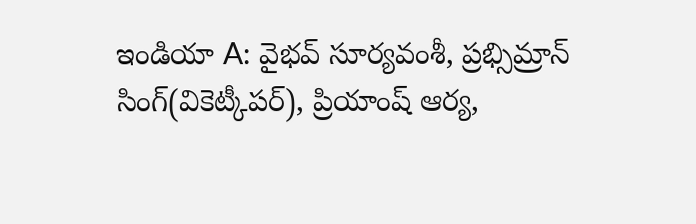ఇండియా A: వైభవ్ సూర్యవంశీ, ప్రభ్సిమ్రాన్ సింగ్(వికెట్కీపర్), ప్రియాంష్ ఆర్య,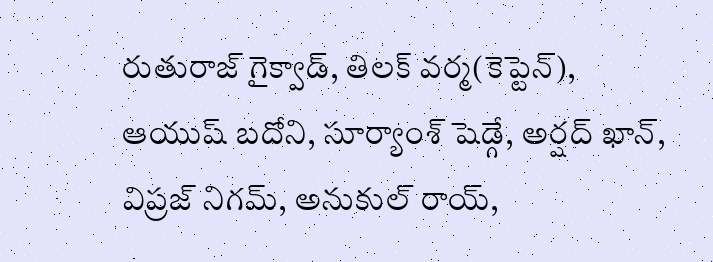రుతురాజ్ గైక్వాడ్, తిలక్ వర్మ(కెప్టెన్), ఆయుష్ బదోని, సూర్యాంశ్ షెడ్గే, అర్షద్ ఖాన్, విప్రజ్ నిగమ్, అనుకుల్ రాయ్,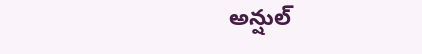అన్షుల్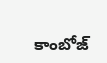కాంబోజ్